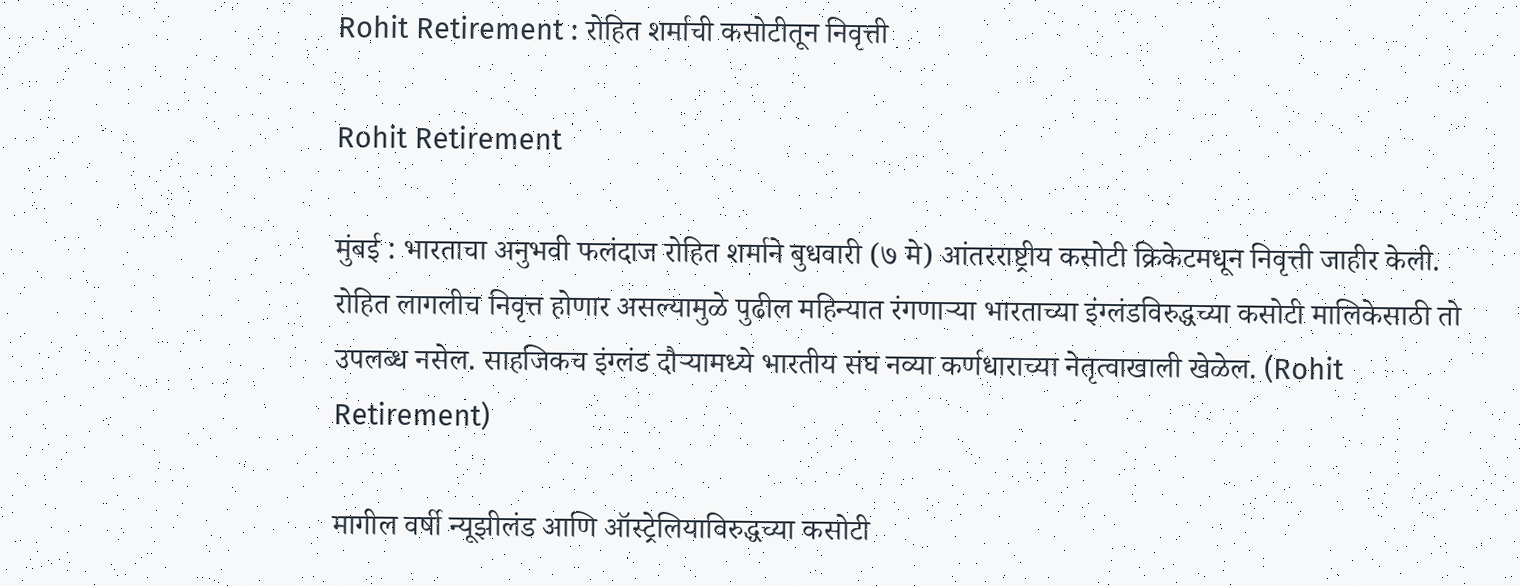Rohit Retirement : रोहित शर्माची कसोटीतून निवृत्ती

Rohit Retirement

मुंबई : भारताचा अनुभवी फलंदाज रोहित शर्माने बुधवारी (७ मे) आंतरराष्ट्रीय कसोटी क्रिकेटमधून निवृत्ती जाहीर केली. रोहित लागलीच निवृत्त होणार असल्यामुळे पुढील महिन्यात रंगणाऱ्या भारताच्या इंग्लंडविरुद्धच्या कसोटी मालिकेसाठी तो उपलब्ध नसेल. साहजिकच इंग्लंड दौऱ्यामध्ये भारतीय संघ नव्या कर्णधाराच्या नेतृत्वाखाली खेळेल. (Rohit Retirement)

मागील वर्षी न्यूझीलंड आणि ऑस्ट्रेलियाविरुद्धच्या कसोटी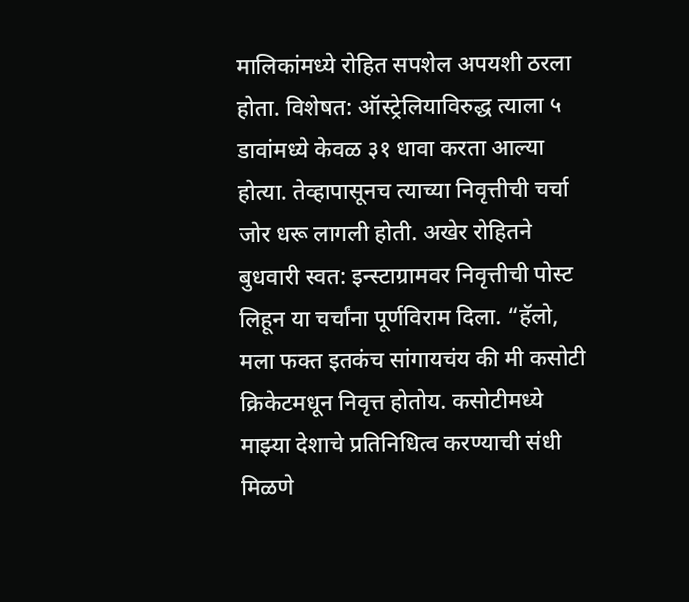मालिकांमध्ये रोहित सपशेल अपयशी ठरला होता. विशेषत: ऑस्ट्रेलियाविरुद्ध त्याला ५ डावांमध्ये केवळ ३१ धावा करता आल्या होत्या. तेव्हापासूनच त्याच्या निवृत्तीची चर्चा जोर धरू लागली होती. अखेर रोहितने बुधवारी स्वत: इन्स्टाग्रामवर निवृत्तीची पोस्ट लिहून या चर्चांना पूर्णविराम दिला. “हॅलो, मला फक्त इतकंच सांगायचंय की मी कसोटी क्रिकेटमधून निवृत्त होतोय. कसोटीमध्ये माझ्या देशाचे प्रतिनिधित्व करण्याची संधी मिळणे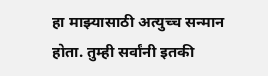हा माझ्यासाठी अत्युच्च सन्मान होता. तुम्ही सर्वांनी इतकी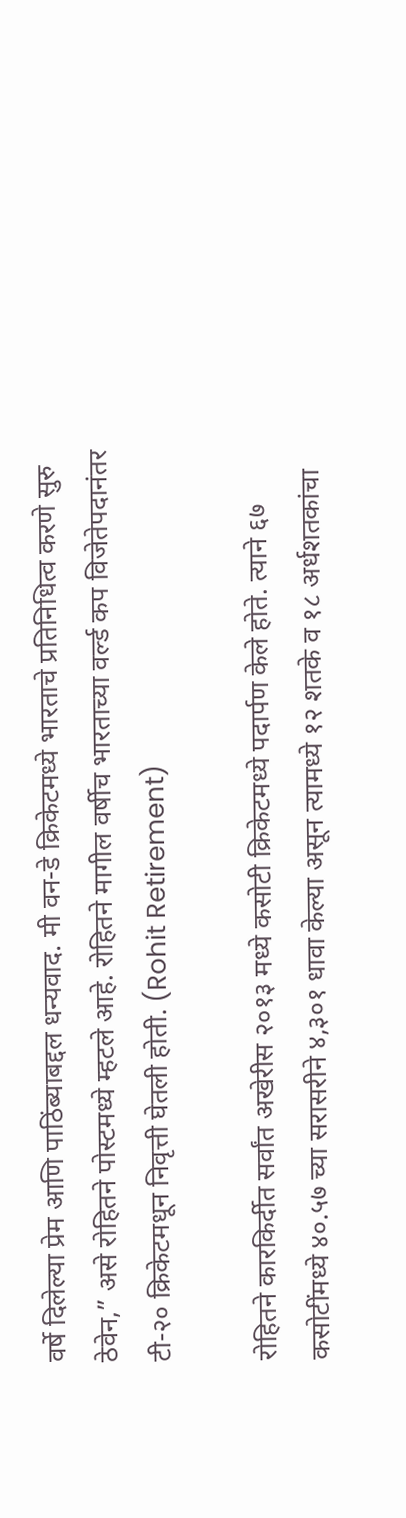वर्षे दिलेल्या प्रेम आणि पाठिंब्याबद्दल धन्यवाद. मी वन-डे क्रिकेटमध्ये भारताचे प्रतिनिधित्व करणे सुरु ठेवेन,” असे रोहितने पोस्टमध्ये म्हटले आहे. रोहितने मागील वर्षीच भारताच्या वर्ल्ड कप विजेतेपदानंतर टी-२० क्रिकेटमधून निवृत्ती घेतली होती. (Rohit Retirement)

रोहितने कारकिर्दीत सर्वांत अखेरीस २०१३ मध्ये कसोटी क्रिकेटमध्ये पदार्पण केले होते. त्याने ६७ कसोटींमध्ये ४०.५७ च्या सरासरीने ४,३०१ धावा केल्या असून त्यामध्ये १२ शतके व १८ अर्धशतकांचा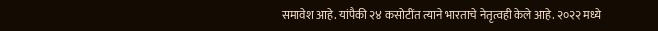समावेश आहे. यांपैकी २४ कसोटींत त्याने भारताचे नेतृत्वही केले आहे. २०२२ मध्ये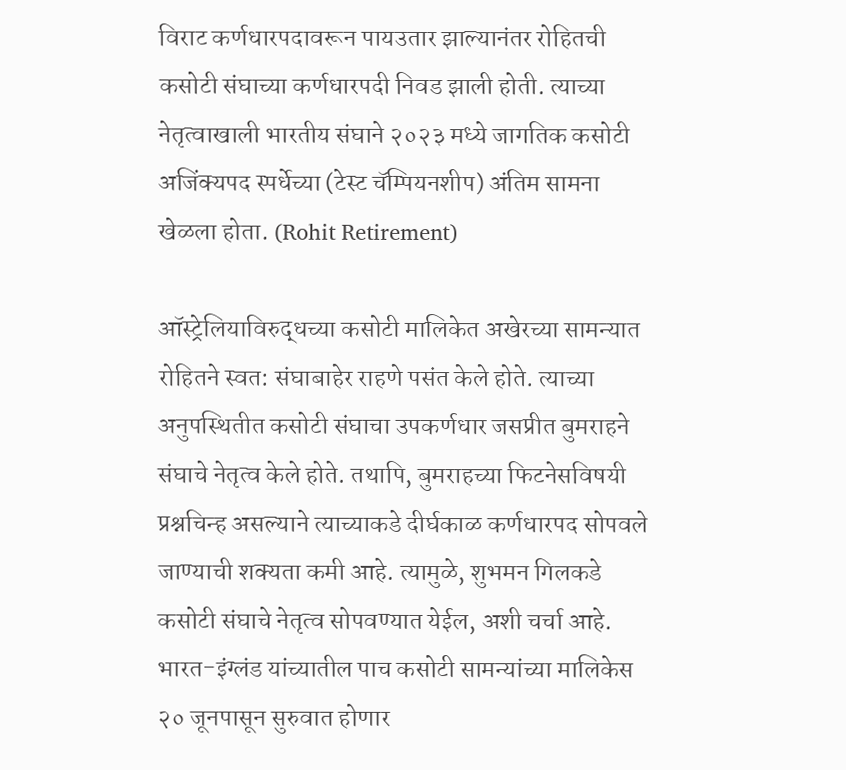विराट कर्णधारपदावरून पायउतार झाल्यानंतर रोहितची कसोटी संघाच्या कर्णधारपदी निवड झाली होती. त्याच्या नेतृत्वाखाली भारतीय संघाने २०२३ मध्ये जागतिक कसोटी अजिंक्यपद स्पर्धेच्या (टेस्ट चॅम्पियनशीप) अंतिम सामना खेळला होता. (Rohit Retirement)

ऑस्ट्रेलियाविरुद्धच्या कसोटी मालिकेत अखेरच्या सामन्यात रोहितने स्वत: संघाबाहेर राहणे पसंत केले होते. त्याच्या अनुपस्थितीत कसोटी संघाचा उपकर्णधार जसप्रीत बुमराहने संघाचे नेतृत्व केले होते. तथापि, बुमराहच्या फिटनेसविषयी प्रश्नचिन्ह असल्याने त्याच्याकडे दीर्घकाळ कर्णधारपद सोपवले जाण्याची शक्यता कमी आहे. त्यामुळे, शुभमन गिलकडे कसोटी संघाचे नेतृत्व सोपवण्यात येईल, अशी चर्चा आहे. भारत-इंग्लंड यांच्यातील पाच कसोटी सामन्यांच्या मालिकेस २० जूनपासून सुरुवात होणार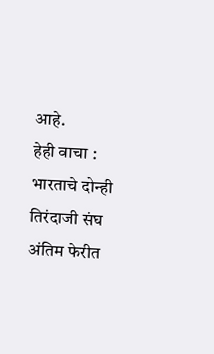आहे.
हेही वाचा :
भारताचे दोन्ही तिरंदाजी संघ अंतिम फेरीत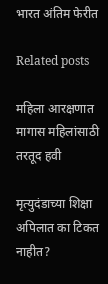भारत अंतिम फेरीत

Related posts

महिला आरक्षणात मागास महिलांसाठी तरतूद हवी

मृत्युदंडाच्या शिक्षा अपिलात का टिकत नाहीत?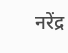नरेंद्र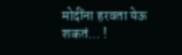मोदींना हरवता येऊ शकतं… !